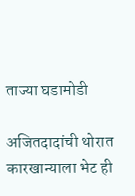ताज्या घडामोडी

अजितदादांची थोरात कारखान्याला भेट ही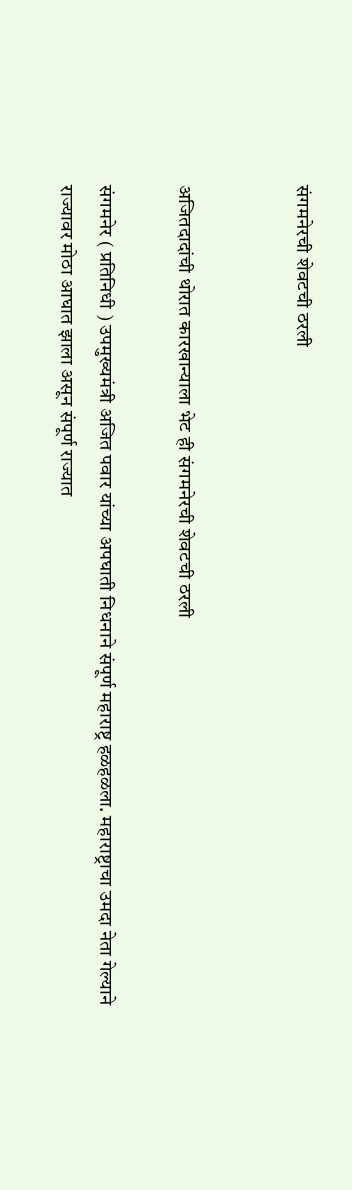संगमनेरची शेवटची ठरली


अजितदादांची थोरात कारखान्याला भेट ही संगमनेरची शेवटची ठरली

संगमनेर ( प्रतिनिधी ) उपमुख्यमंत्री अजित पवार यांच्या अपघाती निधनाने संपूर्ण महाराष्ट्र हळहळला. महाराष्ट्राचा उमदा नेता गेल्याने राज्यावर मोठा आघात झाला असून संपूर्ण राज्यात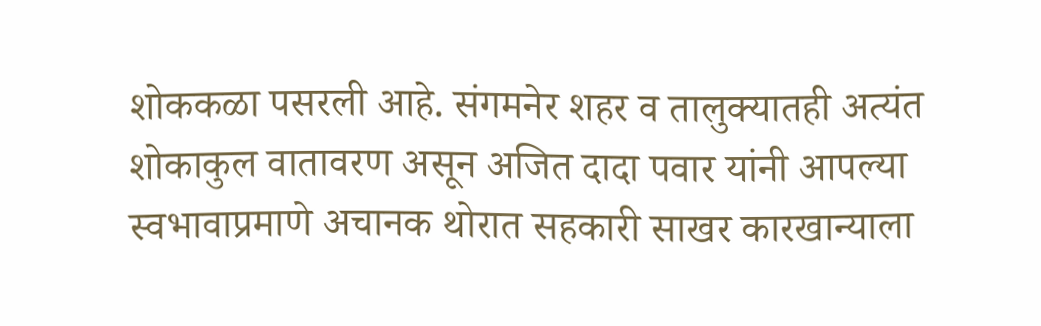शोककळा पसरली आहे. संगमनेर शहर व तालुक्यातही अत्यंत शोकाकुल वातावरण असून अजित दादा पवार यांनी आपल्या स्वभावाप्रमाणे अचानक थोरात सहकारी साखर कारखान्याला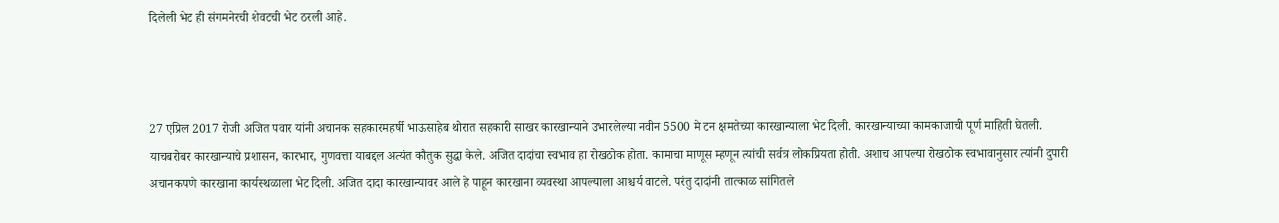दिलेली भेट ही संगमनेरची शेवटची भेट ठरली आहे.



27 एप्रिल 2017 रोजी अजित पवार यांनी अचानक सहकारमहर्षी भाऊसाहेब थोरात सहकारी साखर कारखान्याने उभारलेल्या नवीन 5500 मे टन क्षमतेच्या कारखान्याला भेट दिली. कारखान्याच्या कामकाजाची पूर्ण माहिती घेतली. याचबरोबर कारखान्याचे प्रशासन, कारभार, गुणवत्ता याबद्दल अत्यंत कौतुक सुद्धा केले. अजित दादांचा स्वभाव हा रोखठोक होता. कामाचा माणूस म्हणून त्यांची सर्वत्र लोकप्रियता होती. अशाच आपल्या रोखठोक स्वभावानुसार त्यांनी दुपारी अचानकपणे कारखाना कार्यस्थळाला भेट दिली. अजित दादा कारखान्यावर आले हे पाहून कारखाना व्यवस्था आपल्याला आश्चर्य वाटले. परंतु दादांनी तात्काळ सांगितले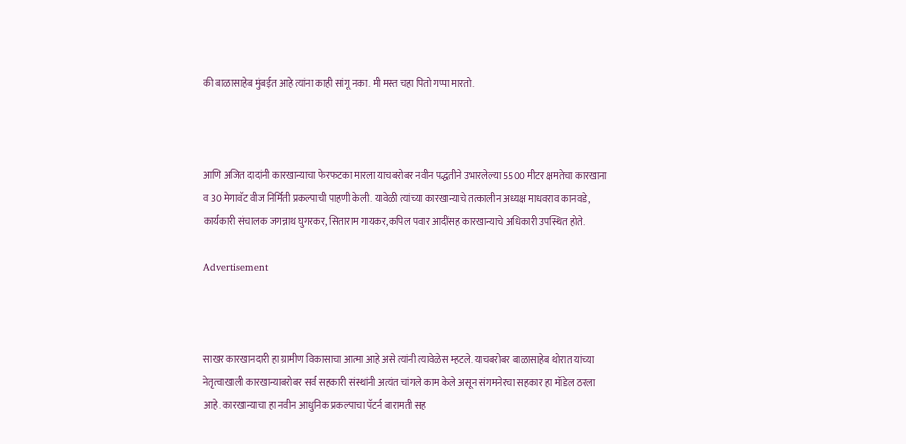की बाळासाहेब मुंबईत आहे त्यांना काही सांगू नका. मी मस्त चहा पितो गप्पा मारतो.



आणि अजित दादांनी कारखान्याचा फेरफटका मारला याचबरोबर नवीन पद्धतीने उभारलेल्या 5500 मीटर क्षमतेचा कारखाना व 30 मेगावॅट वीज निर्मिती प्रकल्पाची पाहणी केली. यावेळी त्यांच्या कारखान्याचे तत्कालीन अध्यक्ष माधवराव कानवडे, कार्यकारी संचालक जगन्नाथ घुगरकर, सिताराम गायकर,कपिल पवार आदींसह कारखान्याचे अधिकारी उपस्थित होते.

Advertisement



साखर कारखानदारी हा ग्रामीण विकासाचा आत्मा आहे असे त्यांनी त्यावेळेस म्हटले. याचबरोबर बाळासाहेब थोरात यांच्या नेतृत्वाखाली कारखान्याबरोबर सर्व सहकारी संस्थांनी अत्यंत चांगले काम केले असून संगमनेरचा सहकार हा मॉडेल ठरला आहे. कारखान्याचा हा नवीन आधुनिक प्रकल्पाचा पॅटर्न बारामती सह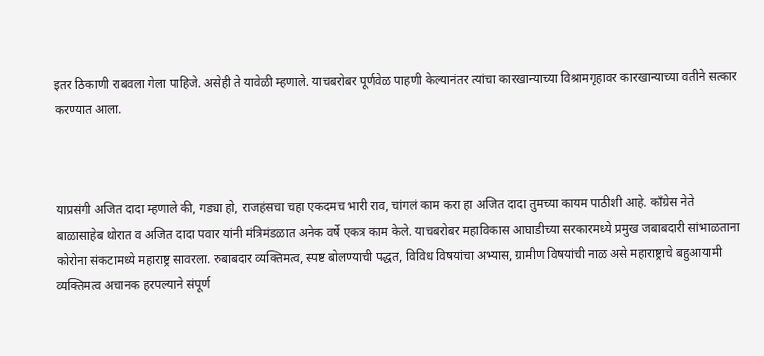इतर ठिकाणी राबवला गेला पाहिजे. असेही ते यावेळी म्हणाले. याचबरोबर पूर्णवेळ पाहणी केल्यानंतर त्यांचा कारखान्याच्या विश्रामगृहावर कारखान्याच्या वतीने सत्कार करण्यात आला.



याप्रसंगी अजित दादा म्हणाले की, गड्या हो, राजहंसचा चहा एकदमच भारी राव, चांगलं काम करा हा अजित दादा तुमच्या कायम पाठीशी आहे. काँग्रेस नेते बाळासाहेब थोरात व अजित दादा पवार यांनी मंत्रिमंडळात अनेक वर्षे एकत्र काम केले. याचबरोबर महाविकास आघाडीच्या सरकारमध्ये प्रमुख जबाबदारी सांभाळताना कोरोना संकटामध्ये महाराष्ट्र सावरला. रुबाबदार व्यक्तिमत्व, स्पष्ट बोलण्याची पद्धत, विविध विषयांचा अभ्यास, ग्रामीण विषयांची नाळ असे महाराष्ट्राचे बहुआयामी व्यक्तिमत्व अचानक हरपल्याने संपूर्ण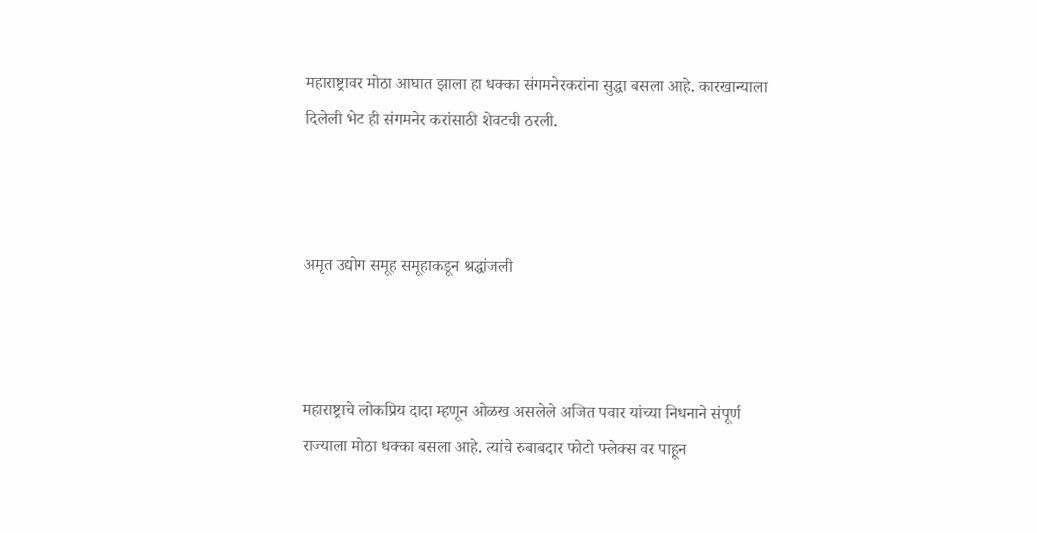महाराष्ट्रावर मोठा आघात झाला हा धक्का संगमनेरकरांना सुद्धा बसला आहे. कारखान्याला दिलेली भेट ही संगमनेर करांसाठी शेवटची ठरली.



अमृत उद्योग समूह समूहाकडून श्रद्धांजली



महाराष्ट्राचे लोकप्रिय दादा म्हणून ओळख असलेले अजित पवार यांच्या निधनाने संपूर्ण राज्याला मोठा धक्का बसला आहे. त्यांचे रुबाबदार फोटो फ्लेक्स वर पाहून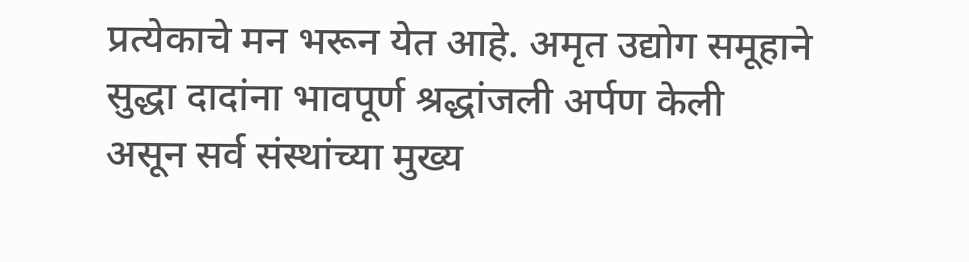प्रत्येकाचे मन भरून येत आहे. अमृत उद्योग समूहाने सुद्धा दादांना भावपूर्ण श्रद्धांजली अर्पण केली असून सर्व संस्थांच्या मुख्य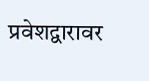प्रवेशद्वारावर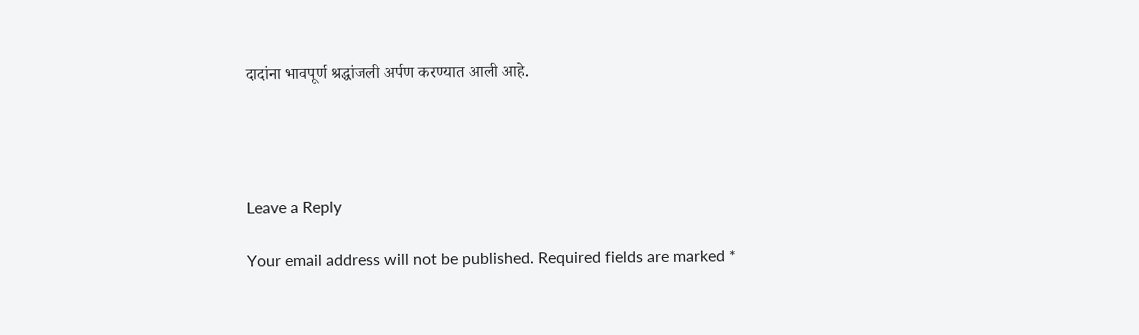दादांना भावपूर्ण श्रद्धांजली अर्पण करण्यात आली आहे.




Leave a Reply

Your email address will not be published. Required fields are marked *